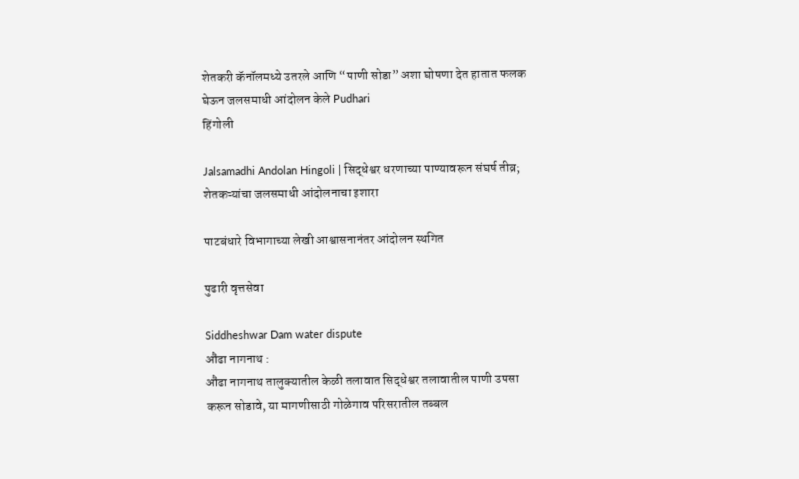शेतकरी कॅनॉलमध्ये उतरले आणि “पाणी सोडा” अशा घोषणा देत हातात फलक घेऊन जलसमाधी आंदोलन केले Pudhari
हिंगोली

Jalsamadhi Andolan Hingoli | सिद्धेश्वर धरणाच्या पाण्यावरून संघर्ष तीव्र; शेतकऱ्यांचा जलसमाधी आंदोलनाचा इशारा

पाटबंधारे विभागाच्या लेखी आश्वासनानंतर आंदोलन स्थगित

पुढारी वृत्तसेवा

Siddheshwar Dam water dispute
औंढा नागनाथ :
औंढा नागनाथ तालुक्यातील केळी तलावात सिद्धेश्वर तलावातील पाणी उपसा करून सोडावे, या मागणीसाठी गोळेगाव परिसरातील तब्बल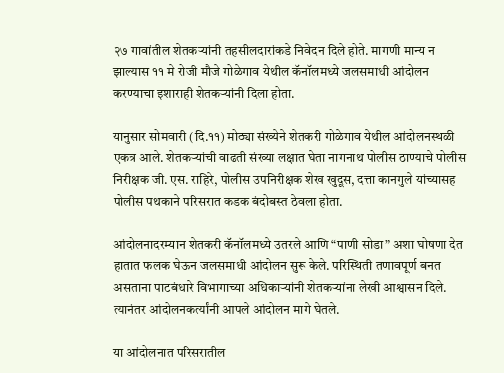२७ गावांतील शेतकऱ्यांनी तहसीलदारांकडे निवेदन दिले होते. मागणी मान्य न झाल्यास ११ मे रोजी मौजे गोळेगाव येथील कॅनॉलमध्ये जलसमाधी आंदोलन करण्याचा इशाराही शेतकऱ्यांनी दिला होता.

यानुसार सोमवारी (दि.११) मोठ्या संख्येने शेतकरी गोळेगाव येथील आंदोलनस्थळी एकत्र आले. शेतकऱ्यांची वाढती संख्या लक्षात घेता नागनाथ पोलीस ठाण्याचे पोलीस निरीक्षक जी. एस. राहिरे, पोलीस उपनिरीक्षक शेख खुदूस, दत्ता कानगुले यांच्यासह पोलीस पथकाने परिसरात कडक बंदोबस्त ठेवला होता.

आंदोलनादरम्यान शेतकरी कॅनॉलमध्ये उतरले आणि “पाणी सोडा” अशा घोषणा देत हातात फलक घेऊन जलसमाधी आंदोलन सुरू केले. परिस्थिती तणावपूर्ण बनत असताना पाटबंधारे विभागाच्या अधिकाऱ्यांनी शेतकऱ्यांना लेखी आश्वासन दिले. त्यानंतर आंदोलनकर्त्यांनी आपले आंदोलन मागे घेतले.

या आंदोलनात परिसरातील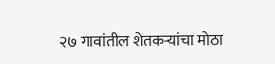२७ गावांतील शेतकऱ्यांचा मोठा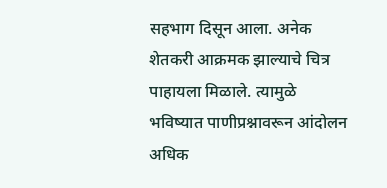सहभाग दिसून आला. अनेक शेतकरी आक्रमक झाल्याचे चित्र पाहायला मिळाले. त्यामुळे भविष्यात पाणीप्रश्नावरून आंदोलन अधिक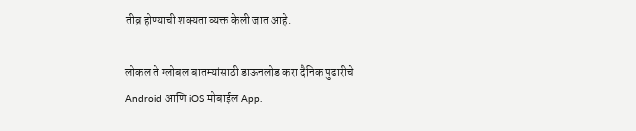तीव्र होण्याची शक्यता व्यक्त केली जात आहे.

लोकल ते ग्लोबल बातम्यांसाठी डाऊनलोड करा दैनिक पुढारीचे Android आणि iOS मोबाईल App.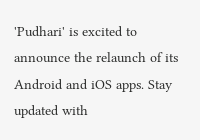'Pudhari' is excited to announce the relaunch of its Android and iOS apps. Stay updated with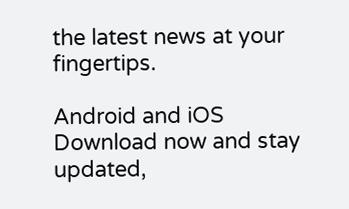the latest news at your fingertips.

Android and iOS Download now and stay updated,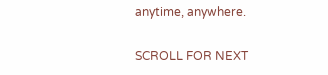anytime, anywhere.

SCROLL FOR NEXT